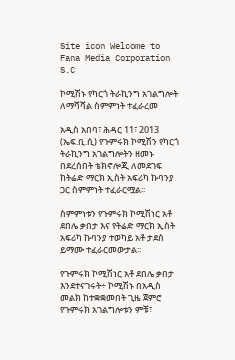Site icon Welcome to Fana Media Corporation S.C

ኮሚሽኑ የካርጎ ትራኪንግ አገልግሎት ለማሻሻል ስምምነት ተፈራረመ

አዲስ አበባ፣ ሕዳር 11፣ 2013 (ኤፍ.ቢ.ሲ) የጉምሩክ ኮሚሽን የካርጎ ትራኪንግ አገልግሎትን ዘመኑ በደረሰበት ቴክኖሎጂ ለመደገፍ ከትሬድ ማርክ ኢስት አፍሪካ ኩባንያ ጋር ስምምነት ተፈራርሟል፡፡

ስምምነቱን የጉምሩክ ኮሚሽነር አቶ ደበሌ ቃበታ እና የትሬድ ማርክ ኢስት አፍሪካ ኩባንያ ተወካይ አቶ ታደሰ ይማሙ ተፈራርመውታል፡፡

የጉምሩክ ኮሚሽነር አቶ ደበሌ ቃበታ እንደተናገሩት÷ ኮሚሽኑ በአዲስ መልክ ከተቋቋመበት ጊዜ ጀምሮ የጉምሩክ አገልግሎቱን ምቹ፣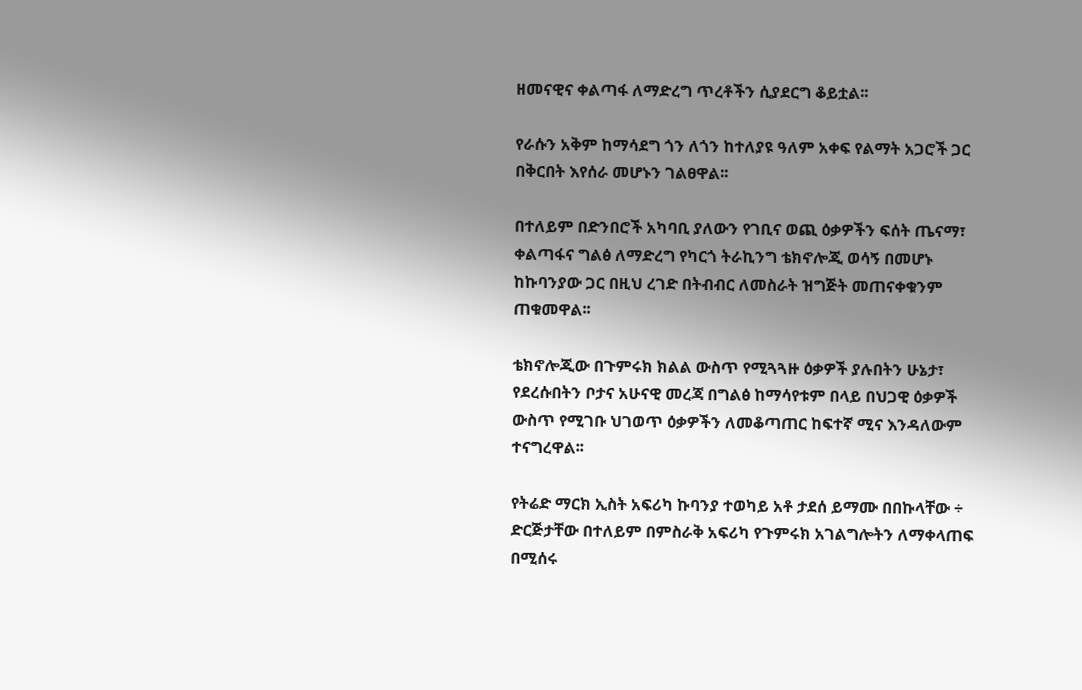ዘመናዊና ቀልጣፋ ለማድረግ ጥረቶችን ሲያደርግ ቆይቷል፡፡

የራሱን አቅም ከማሳደግ ጎን ለጎን ከተለያዩ ዓለም አቀፍ የልማት አጋሮች ጋር በቅርበት እየሰራ መሆኑን ገልፀዋል፡፡

በተለይም በድንበሮች አካባቢ ያለውን የገቢና ወጪ ዕቃዎችን ፍሰት ጤናማ፣ ቀልጣፋና ግልፅ ለማድረግ የካርጎ ትራኪንግ ቴክኖሎጂ ወሳኝ በመሆኑ ከኩባንያው ጋር በዚህ ረገድ በትብብር ለመስራት ዝግጅት መጠናቀቁንም ጠቁመዋል፡፡

ቴክኖሎጂው በጉምሩክ ክልል ውስጥ የሚጓጓዙ ዕቃዎች ያሉበትን ሁኔታ፣ የደረሱበትን ቦታና አሁናዊ መረጃ በግልፅ ከማሳየቱም በላይ በህጋዊ ዕቃዎች ውስጥ የሚገቡ ህገወጥ ዕቃዎችን ለመቆጣጠር ከፍተኛ ሚና እንዳለውም ተናግረዋል፡፡

የትሬድ ማርክ ኢስት አፍሪካ ኩባንያ ተወካይ አቶ ታደሰ ይማሙ በበኩላቸው ÷ ድርጅታቸው በተለይም በምስራቅ አፍሪካ የጉምሩክ አገልግሎትን ለማቀላጠፍ በሚሰሩ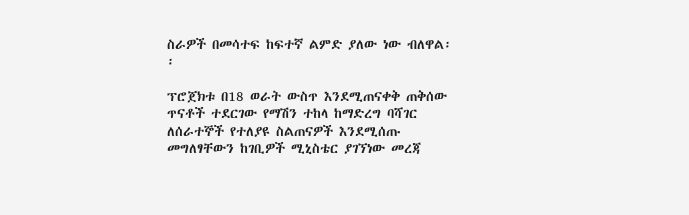ስራዎች በመሳተፍ ከፍተኛ ልምድ ያለው ነው ብለዋል፡፡

ፕሮጀክቱ በ18 ወራት ውስጥ እንደሚጠናቀቅ ጠቅሰው ጥናቶች ተደርገው የማሽን ተከላ ከማድረግ ባሻገር ለሰራተኞች የተለያዩ ስልጠናዎች እንደሚሰጡ መግለፃቸውን ከገቢዎች ሚኒስቴር ያገኘነው መረጃ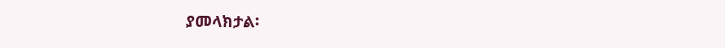ያመላክታል፡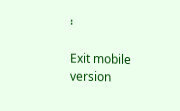፡

Exit mobile version